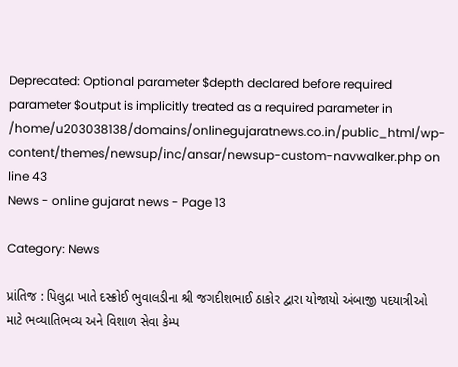Deprecated: Optional parameter $depth declared before required parameter $output is implicitly treated as a required parameter in /home/u203038138/domains/onlinegujaratnews.co.in/public_html/wp-content/themes/newsup/inc/ansar/newsup-custom-navwalker.php on line 43
News - online gujarat news - Page 13

Category: News

પ્રાંતિજ : પિલુદ્રા ખાતે દસ્ક્રોઈ ભુવાલડીના શ્રી જગદીશભાઈ ઠાકોર દ્વારા યોજાયો અંબાજી પદયાત્રીઓ માટે ભવ્યાતિભવ્ય અને વિશાળ સેવા કેમ્પ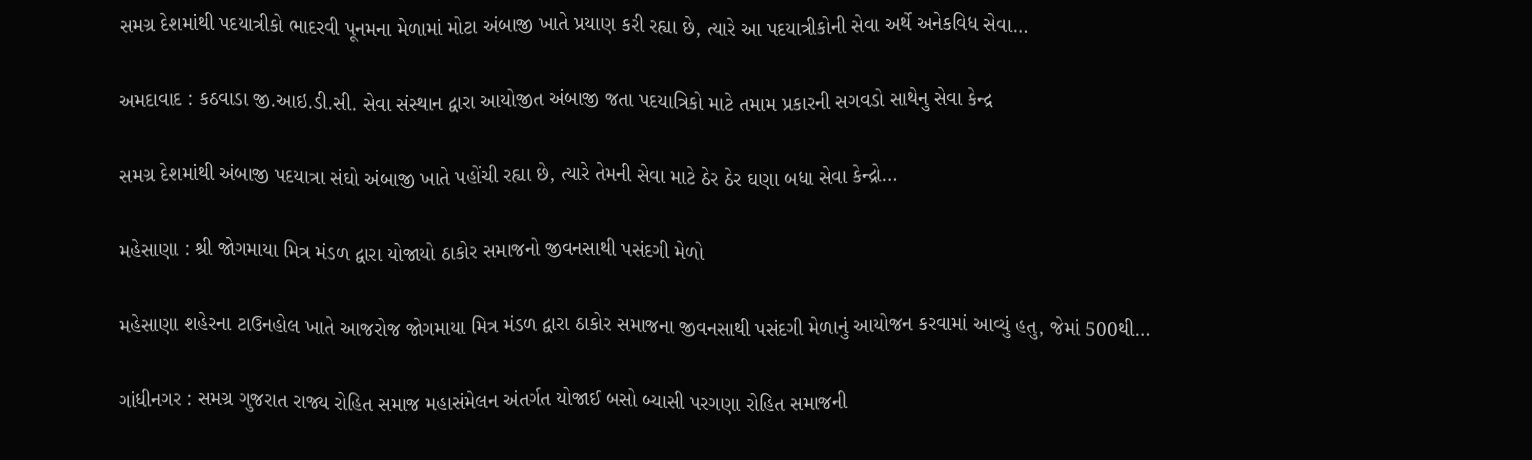સમગ્ર દેશમાંથી પદયાત્રીકો ભાદરવી પૂનમના મેળામાં મોટા અંબાજી ખાતે પ્રયાણ કરી રહ્યા છે, ત્યારે આ પદયાત્રીકોની સેવા અર્થે અનેકવિધ સેવા…

અમદાવાદ : કઠવાડા જી.આઇ.ડી.સી. સેવા સંસ્થાન દ્વારા આયોજીત અંબાજી જતા પદયાત્રિકો માટે તમામ પ્રકારની સગવડો સાથેનુ સેવા કેન્દ્ર

સમગ્ર દેશમાંથી અંબાજી પદયાત્રા સંઘો અંબાજી ખાતે પહોંચી રહ્યા છે, ત્યારે તેમની સેવા માટે ઠેર ઠેર ઘણા બધા સેવા કેન્દ્રો…

મહેસાણા : શ્રી જોગમાયા મિત્ર મંડળ દ્વારા યોજાયો ઠાકોર સમાજનો જીવનસાથી પસંદગી મેળો

મહેસાણા શહેરના ટાઉનહોલ ખાતે આજરોજ જોગમાયા મિત્ર મંડળ દ્વારા ઠાકોર સમાજના જીવનસાથી પસંદગી મેળાનું આયોજન કરવામાં આવ્યું હતુ, જેમાં 500થી…

ગાંધીનગર : સમગ્ર ગુજરાત રાજ્ય રોહિત સમાજ મહાસંમેલન અંતર્ગત યોજાઈ બસો બ્યાસી પરગણા રોહિત સમાજની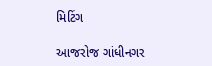મિટિંગ

આજરોજ ગાંધીનગર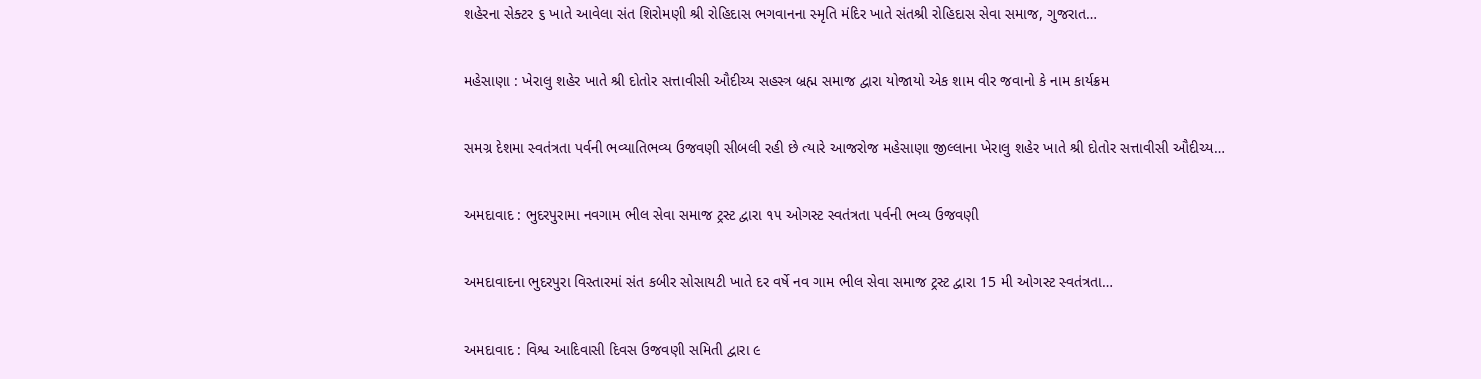શહેરના સેક્ટર ૬ ખાતે આવેલા સંત શિરોમણી શ્રી રોહિદાસ ભગવાનના સ્મૃતિ મંદિર ખાતે સંતશ્રી રોહિદાસ સેવા સમાજ, ગુજરાત…

મહેસાણા : ખેરાલુ શહેર ખાતે શ્રી દોતોર સત્તાવીસી ઔદીચ્ય સહસ્ત્ર બ્રહ્મ સમાજ દ્વારા યોજાયો એક શામ વીર જવાનો કે નામ કાર્યક્રમ

સમગ્ર દેશમા સ્વતંત્રતા પર્વની ભવ્યાતિભવ્ય ઉજવણી સીબલી રહી છે ત્યારે આજરોજ મહેસાણા જીલ્લાના ખેરાલુ શહેર ખાતે શ્રી દોતોર સત્તાવીસી ઔદીચ્ય…

અમદાવાદ : ભુદરપુરામા નવગામ ભીલ સેવા સમાજ ટ્રસ્ટ દ્વારા ૧૫ ઓગસ્ટ સ્વતંત્રતા પર્વની ભવ્ય ઉજવણી

અમદાવાદના ભુદરપુરા વિસ્તારમાં સંત કબીર સોસાયટી ખાતે દર વર્ષે નવ ગામ ભીલ સેવા સમાજ ટ્રસ્ટ દ્વારા 15 મી ઓગસ્ટ સ્વતંત્રતા…

અમદાવાદ : વિશ્વ આદિવાસી દિવસ ઉજવણી સમિતી દ્વારા ૯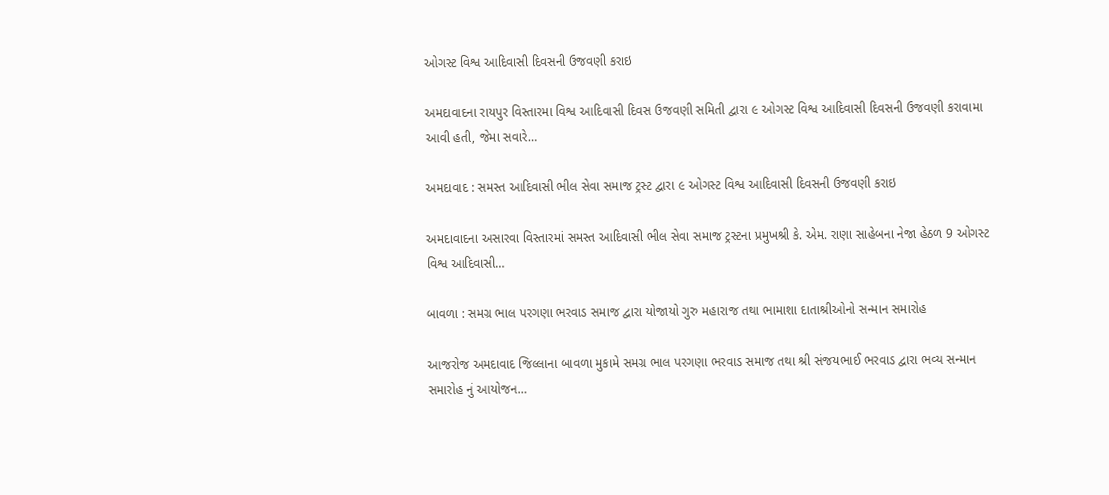ઓગસ્ટ વિશ્વ આદિવાસી દિવસની ઉજવણી કરાઇ

અમદાવાદના રાયપુર વિસ્તારમા વિશ્વ આદિવાસી દિવસ ઉજવણી સમિતી દ્વારા ૯ ઓગસ્ટ વિશ્વ આદિવાસી દિવસની ઉજવણી કરાવામા આવી હતી, જેમા સવારે…

અમદાવાદ : સમસ્ત આદિવાસી ભીલ સેવા સમાજ ટ્રસ્ટ દ્વારા ૯ ઓગસ્ટ વિશ્વ આદિવાસી દિવસની ઉજવણી કરાઇ

અમદાવાદના અસારવા વિસ્તારમાં સમસ્ત આદિવાસી ભીલ સેવા સમાજ ટ્રસ્ટના પ્રમુખશ્રી કે. એમ. રાણા સાહેબના નેજા હેઠળ 9 ઓગસ્ટ વિશ્વ આદિવાસી…

બાવળા : સમગ્ર ભાલ પરગણા ભરવાડ સમાજ દ્વારા યોજાયો ગુરુ મહારાજ તથા ભામાશા દાતાશ્રીઓનો સન્માન સમારોહ

આજરોજ અમદાવાદ જિલ્લાના બાવળા મુકામે સમગ્ર ભાલ પરગણા ભરવાડ સમાજ તથા શ્રી સંજયભાઈ ભરવાડ દ્વારા ભવ્ય સન્માન સમારોહ નું આયોજન…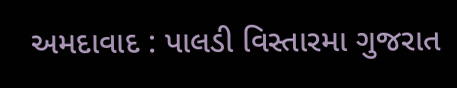અમદાવાદ : પાલડી વિસ્તારમા ગુજરાત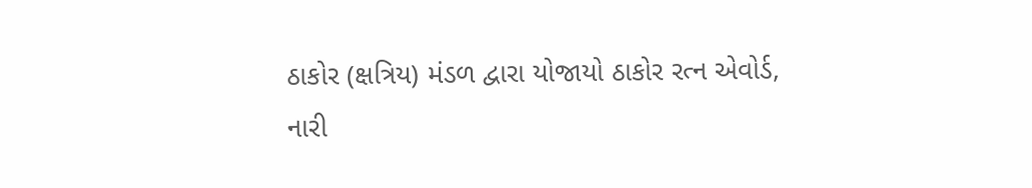ઠાકોર (ક્ષત્રિય) મંડળ દ્વારા યોજાયો ઠાકોર રત્ન એવોર્ડ, નારી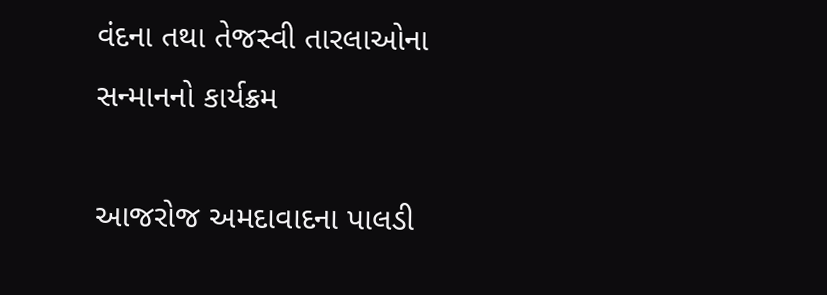વંદના તથા તેજસ્વી તારલાઓના સન્માનનો કાર્યક્રમ

આજરોજ અમદાવાદના પાલડી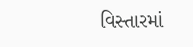વિસ્તારમાં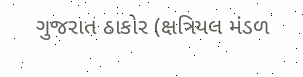ગુજરાત ઠાકોર (ક્ષત્રિયલ મંડળ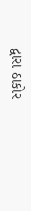દ્વારા ઠાકોર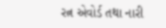રત્ન એવોર્ડ તથા નારી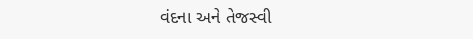વંદના અને તેજસ્વી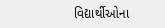વિદ્યાર્થીઓના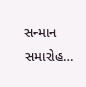સન્માન સમારોહ…